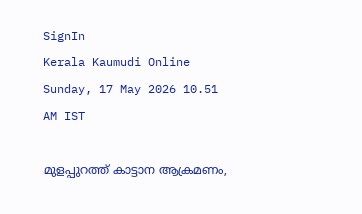SignIn
Kerala Kaumudi Online
Sunday, 17 May 2026 10.51 AM IST

മുളപ്പുറത്ത് കാട്ടാന ആക്രമണം,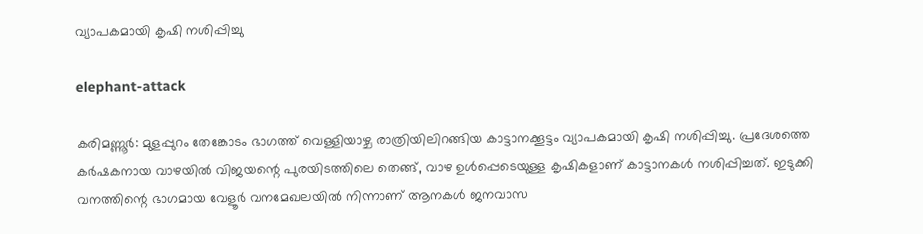വ്യാപകമായി കൃഷി നശിപ്പിച്ചു

elephant-attack

കരിമണ്ണൂർ: മുളപ്പുറം തേങ്കോടം ഭാഗത്ത് വെള്ളിയാഴ്ച രാത്രിയിലിറങ്ങിയ കാട്ടാനക്കൂട്ടം വ്യാപകമായി കൃഷി നശിപ്പിച്ചു. പ്രദേശത്തെ കർഷകനായ വാഴയിൽ വിജയന്റെ പുരയിടത്തിലെ തെങ്ങ്, വാഴ ഉൾപ്പെടെയുള്ള കൃഷികളാണ് കാട്ടാനകൾ നശിപ്പിച്ചത്. ഇടുക്കി വനത്തിന്റെ ഭാഗമായ വേളൂർ വനമേഖലയിൽ നിന്നാണ് ആനകൾ ജനവാസ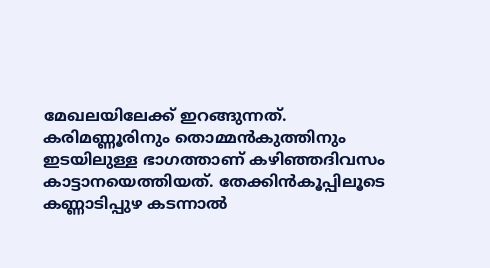മേഖലയിലേക്ക് ഇറങ്ങുന്നത്. കരിമണ്ണൂരിനും തൊമ്മൻകുത്തിനും ഇടയിലുള്ള ഭാഗത്താണ് കഴിഞ്ഞദിവസം കാട്ടാനയെത്തിയത്. തേക്കിൻകൂപ്പിലൂടെ കണ്ണാടിപ്പുഴ കടന്നാൽ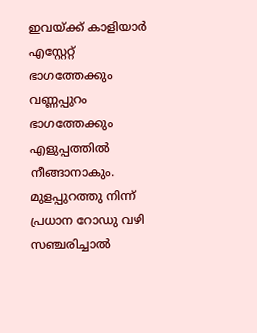ഇവയ്ക്ക് കാളിയാർ എസ്റ്റേറ്റ് ഭാഗത്തേക്കും വണ്ണപ്പുറം ഭാഗത്തേക്കും എളുപ്പത്തിൽ നീങ്ങാനാകും. മുളപ്പുറത്തു നിന്ന് പ്രധാന റോഡു വഴി സഞ്ചരിച്ചാൽ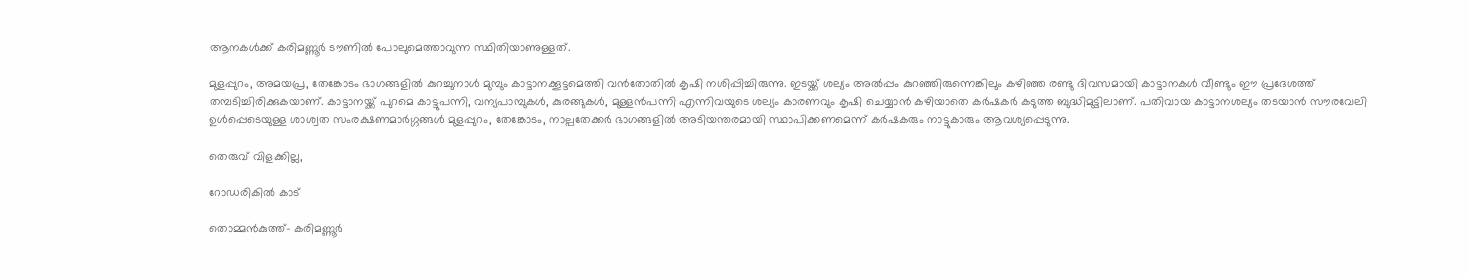ആനകൾക്ക് കരിമണ്ണൂർ ടൗണിൽ പോലുമെത്താവുന്ന സ്ഥിതിയാണുള്ളത്.

മുളപ്പുറം, അമയപ്ര, തേങ്കോടം ഭാഗങ്ങളിൽ കുറച്ചുനാൾ മുമ്പും കാട്ടാനക്കൂട്ടമെത്തി വൻതോതിൽ കൃഷി നശിപ്പിച്ചിരുന്നു. ഇടയ്ക്ക് ശല്യം അൽപ്പം കുറഞ്ഞിരുന്നെങ്കിലും കഴിഞ്ഞ രണ്ടു ദിവസമായി കാട്ടാനകൾ വീണ്ടും ഈ പ്രദേശത്ത് തമ്പടിച്ചിരിക്കുകയാണ്. കാട്ടാനയ്ക്ക് പുറമെ കാട്ടുപന്നി, വന്യപാമ്പുകൾ, കുരങ്ങുകൾ, മുള്ളൻപന്നി എന്നിവയുടെ ശല്യം കാരണവും കൃഷി ചെയ്യാൻ കഴിയാതെ കർഷകർ കടുത്ത ബുദ്ധിമുട്ടിലാണ്. പതിവായ കാട്ടാനശല്യം തടയാൻ സൗരവേലി ഉൾപ്പെടെയുള്ള ശാശ്വത സംരക്ഷണമാർഗ്ഗങ്ങൾ മുളപ്പുറം, തേങ്കോടം, നാല്പതേക്കർ ഭാഗങ്ങളിൽ അടിയന്തരമായി സ്ഥാപിക്കണമെന്ന് കർഷകരും നാട്ടുകാരും ആവശ്യപ്പെടുന്നു.

തെരുവ് വിളക്കില്ല,

റോഡരികിൽ കാട്

തൊമ്മൻകുത്ത്- കരിമണ്ണൂർ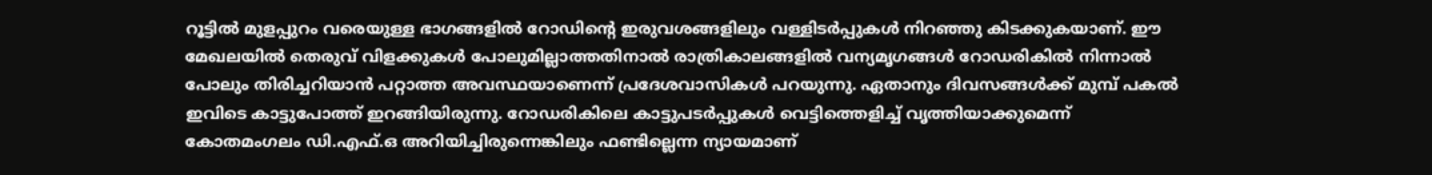റൂട്ടിൽ മുളപ്പുറം വരെയുള്ള ഭാഗങ്ങളിൽ റോഡിന്റെ ഇരുവശങ്ങളിലും വള്ളിടർപ്പുകൾ നിറഞ്ഞു കിടക്കുകയാണ്. ഈ മേഖലയിൽ തെരുവ് വിളക്കുകൾ പോലുമില്ലാത്തതിനാൽ രാത്രികാലങ്ങളിൽ വന്യമൃഗങ്ങൾ റോഡരികിൽ നിന്നാൽ പോലും തിരിച്ചറിയാൻ പറ്റാത്ത അവസ്ഥയാണെന്ന് പ്രദേശവാസികൾ പറയുന്നു. ഏതാനും ദിവസങ്ങൾക്ക് മുമ്പ് പകൽ ഇവിടെ കാട്ടുപോത്ത് ഇറങ്ങിയിരുന്നു. റോഡരികിലെ കാട്ടുപടർപ്പുകൾ വെട്ടിത്തെളിച്ച് വൃത്തിയാക്കുമെന്ന് കോതമംഗലം ഡി.എഫ്.ഒ അറിയിച്ചിരുന്നെങ്കിലും ഫണ്ടില്ലെന്ന ന്യായമാണ്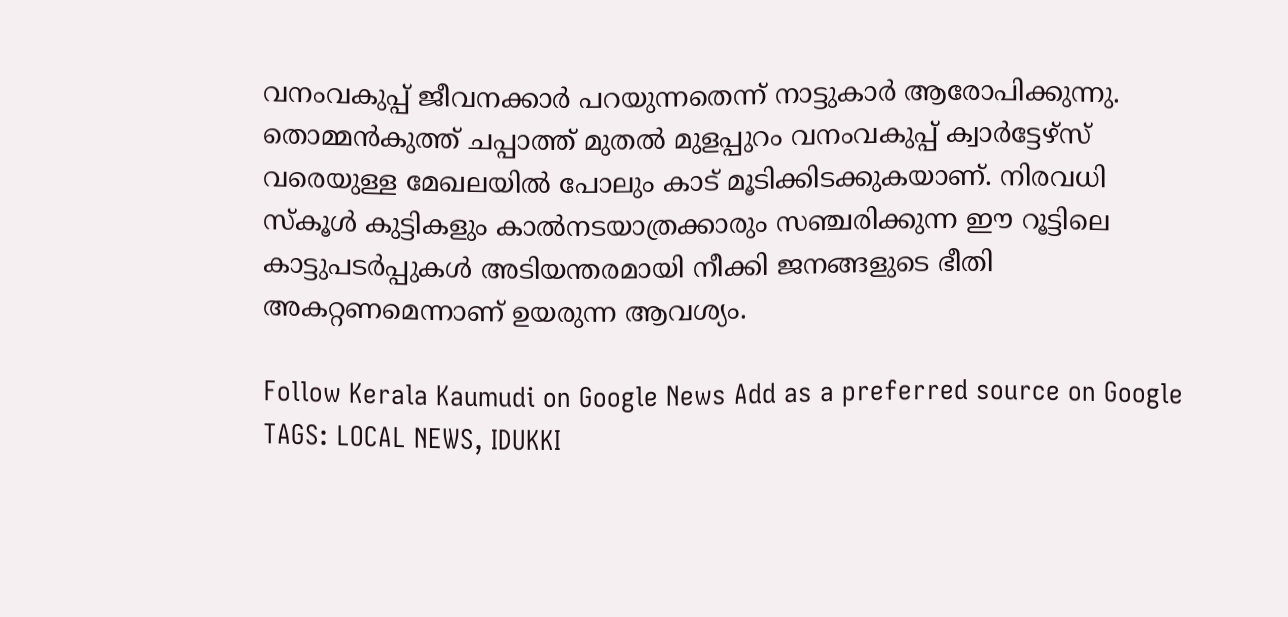വനംവകുപ്പ് ജീവനക്കാർ പറയുന്നതെന്ന് നാട്ടുകാർ ആരോപിക്കുന്നു. തൊമ്മൻകുത്ത് ചപ്പാത്ത് മുതൽ മുളപ്പുറം വനംവകുപ്പ് ക്വാർട്ടേഴ്സ് വരെയുള്ള മേഖലയിൽ പോലും കാട് മൂടിക്കിടക്കുകയാണ്. നിരവധി സ്‌കൂൾ കുട്ടികളും കാൽനടയാത്രക്കാരും സഞ്ചരിക്കുന്ന ഈ റൂട്ടിലെ കാട്ടുപടർപ്പുകൾ അടിയന്തരമായി നീക്കി ജനങ്ങളുടെ ഭീതി അകറ്റണമെന്നാണ് ഉയരുന്ന ആവശ്യം.

Follow Kerala Kaumudi on Google News Add as a preferred source on Google
TAGS: LOCAL NEWS, IDUKKI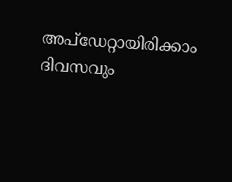അപ്ഡേറ്റായിരിക്കാം ദിവസവും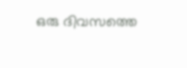ഒരു ദിവസത്തെ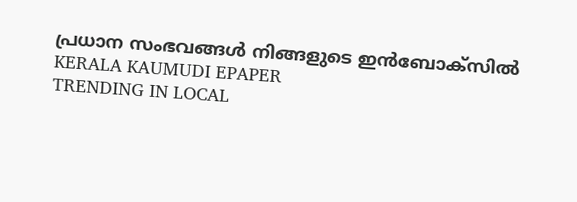പ്രധാന സംഭവങ്ങൾ നിങ്ങളുടെ ഇൻബോക്സിൽ
KERALA KAUMUDI EPAPER
TRENDING IN LOCAL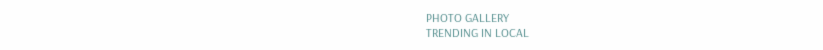PHOTO GALLERY
TRENDING IN LOCAL